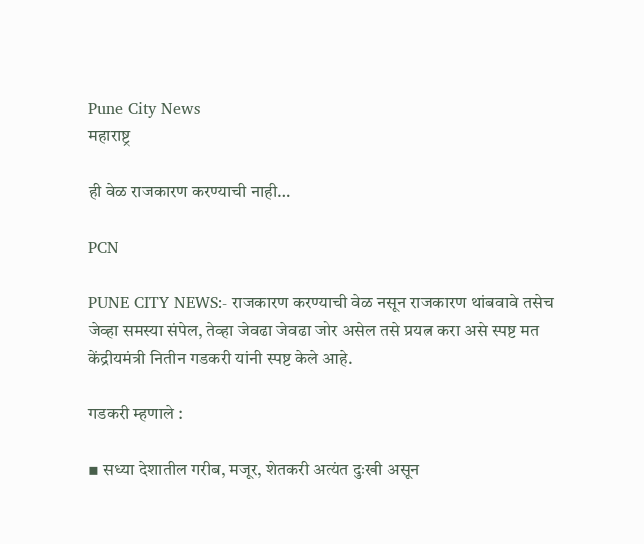Pune City News
महाराष्ट्र

ही वेळ राजकारण करण्याची नाही…

PCN

PUNE CITY NEWS:- राजकारण करण्याची वेळ नसून राजकारण थांबवावे तसेच जेव्हा समस्या संपेल, तेव्हा जेवढा जेवढा जोर असेल तसे प्रयत्न करा असे स्पष्ट मत केंद्रीयमंत्री नितीन गडकरी यांनी स्पष्ट केले आहे.

गडकरी म्हणाले :

▪ सध्या देशातील गरीब, मजूर, शेतकरी अत्यंत दुःखी असून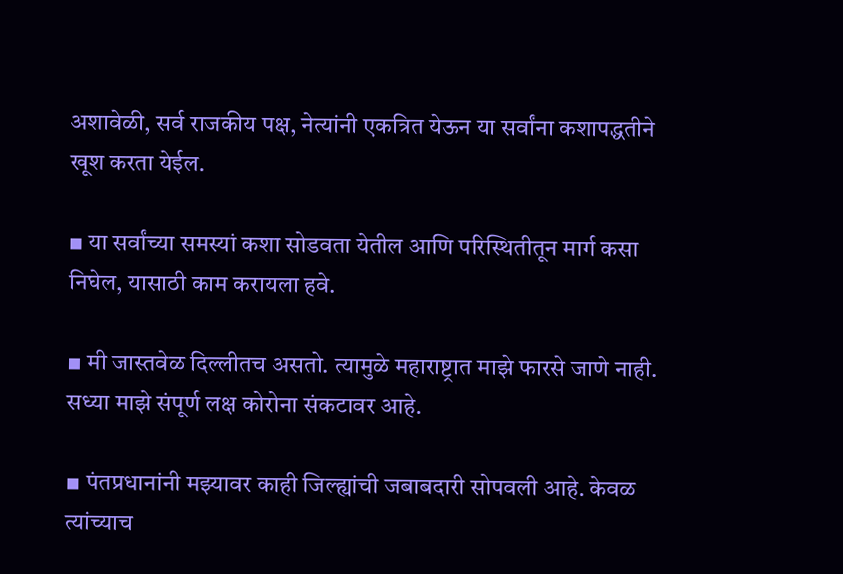अशावेळी, सर्व राजकीय पक्ष, नेत्यांनी एकत्रित येऊन या सर्वांना कशापद्धतीने खूश करता येईल.

▪ या सर्वांच्या समस्यां कशा सोडवता येतील आणि परिस्थितीतून मार्ग कसा निघेल, यासाठी काम करायला हवे.

▪ मी जास्तवेळ दिल्लीतच असतो. त्यामुळे महाराष्ट्रात माझे फारसे जाणे नाही. सध्या माझे संपूर्ण लक्ष कोरोना संकटावर आहे.

▪ पंतप्रधानांनी मझ्यावर काही जिल्ह्यांची जबाबदारी सोपवली आहे. केवळ त्यांच्याच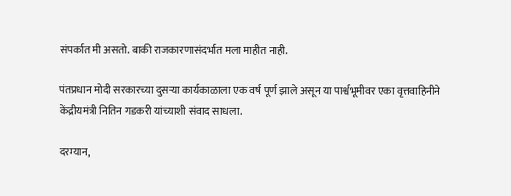संपर्कात मी असतो. बाकी राजकारणासंदर्भात मला माहीत नाही.

पंतप्रधान मोदी सरकारच्या दुसऱ्या कार्यकाळाला एक वर्ष पूर्ण झाले असून या पार्श्वभूमीवर एका वृत्तवाहिनीने केंद्रीयमंत्री नितिन गडकरी यांच्याशी संवाद साधला.

दरम्यान,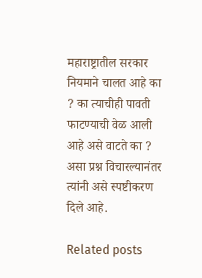महाराष्ट्रातील सरकार नियमाने चालत आहे का ? का त्याचीही पावती फाटण्याची वेळ आली आहे असे वाटते का ? असा प्रश्न विचारल्यानंतर त्यांनी असे स्पष्टीकरण दिले आहे.

Related posts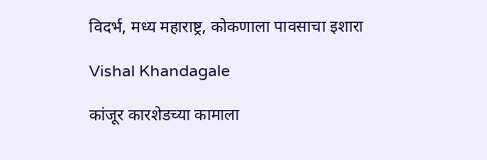विदर्भ, मध्य महाराष्ट्र, कोकणाला पावसाचा इशारा

Vishal Khandagale

कांजूर कारशेडच्या कामाला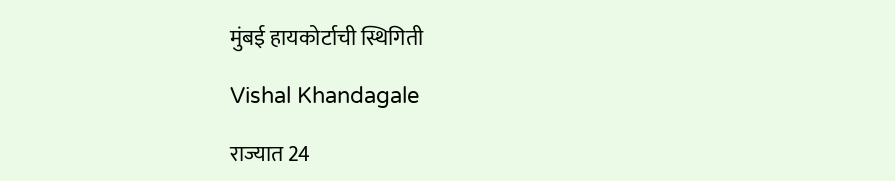मुंबई हायकोर्टाची स्थिगिती

Vishal Khandagale

राज्यात 24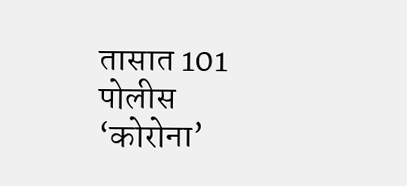तासात 101 पोलीस ‘कोरोना’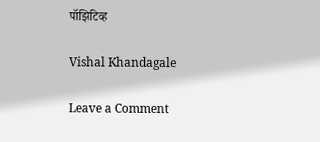पॉझिटिव्ह

Vishal Khandagale

Leave a Comment